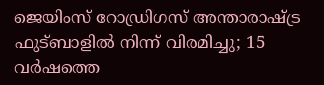ജെയിംസ് റോഡ്രിഗസ് അന്താരാഷ്ട്ര ഫുട്ബാളിൽ നിന്ന് വിരമിച്ചു; 15 വർഷത്തെ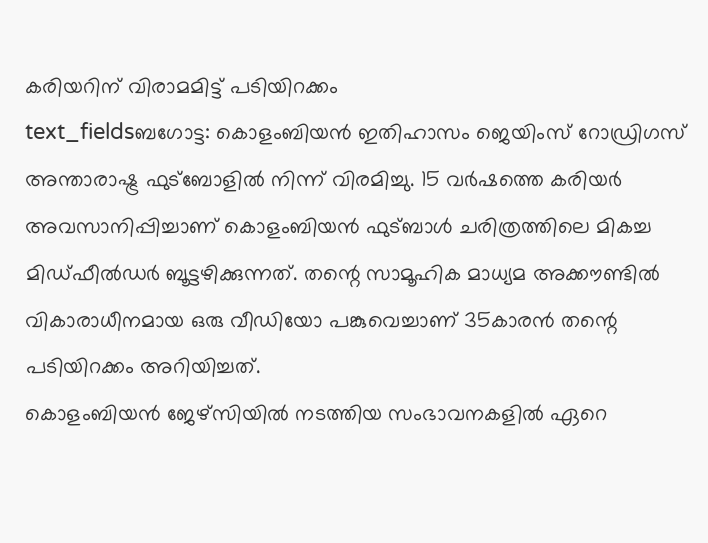കരിയറിന് വിരാമമിട്ട് പടിയിറക്കം
text_fieldsബഗോട്ട: കൊളംബിയൻ ഇതിഹാസം ജെയിംസ് റോഡ്രിഗസ് അന്താരാഷ്ട്ര ഫുട്ബോളിൽ നിന്ന് വിരമിച്ചു. 15 വർഷത്തെ കരിയർ അവസാനിപ്പിച്ചാണ് കൊളംബിയൻ ഫുട്ബാൾ ചരിത്രത്തിലെ മികച്ച മിഡ്ഫീൽഡർ ബൂട്ടഴിക്കുന്നത്. തന്റെ സാമൂഹിക മാധ്യമ അക്കൗണ്ടിൽ വികാരാധീനമായ ഒരു വീഡിയോ പങ്കുവെച്ചാണ് 35കാരൻ തന്റെ പടിയിറക്കം അറിയിച്ചത്.
കൊളംബിയൻ ജേഴ്സിയിൽ നടത്തിയ സംഭാവനകളിൽ ഏറെ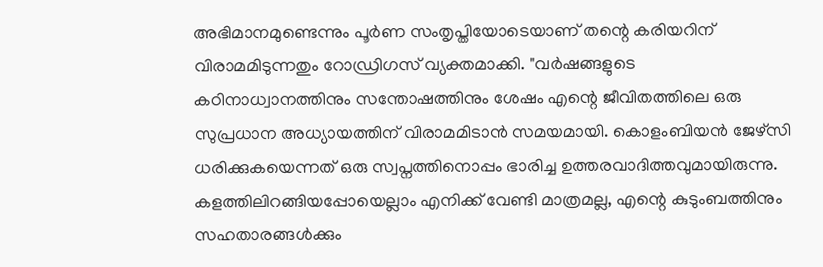അഭിമാനമുണ്ടെന്നും പൂർണ സംതൃപ്തിയോടെയാണ് തന്റെ കരിയറിന് വിരാമമിടുന്നതും റോഡ്രിഗസ് വ്യക്തമാക്കി. "വർഷങ്ങളുടെ കഠിനാധ്വാനത്തിനും സന്തോഷത്തിനും ശേഷം എന്റെ ജീവിതത്തിലെ ഒരു സുപ്രധാന അധ്യായത്തിന് വിരാമമിടാൻ സമയമായി. കൊളംബിയൻ ജേഴ്സി ധരിക്കുകയെന്നത് ഒരു സ്വപ്നത്തിനൊപ്പം ഭാരിച്ച ഉത്തരവാദിത്തവുമായിരുന്നു. കളത്തിലിറങ്ങിയപ്പോയെല്ലാം എനിക്ക് വേണ്ടി മാത്രമല്ല, എന്റെ കുടുംബത്തിനും സഹതാരങ്ങൾക്കും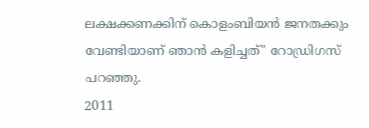ലക്ഷക്കണക്കിന് കൊളംബിയൻ ജനതക്കും വേണ്ടിയാണ് ഞാൻ കളിച്ചത്" റോഡ്രിഗസ് പറഞ്ഞു.
2011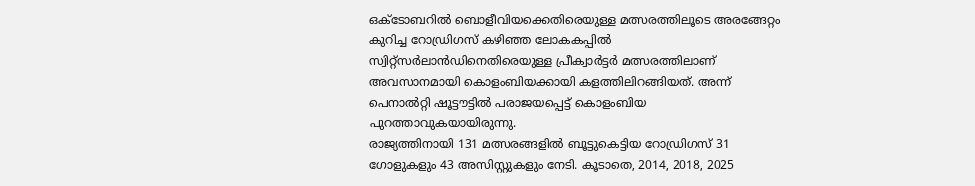ഒക്ടോബറിൽ ബൊളീവിയക്കെതിരെയുള്ള മത്സരത്തിലൂടെ അരങ്ങേറ്റം കുറിച്ച റോഡ്രിഗസ് കഴിഞ്ഞ ലോകകപ്പിൽ സ്വിറ്റ്സർലാൻഡിനെതിരെയുള്ള പ്രീക്വാർട്ടർ മത്സരത്തിലാണ് അവസാനമായി കൊളംബിയക്കായി കളത്തിലിറങ്ങിയത്. അന്ന് പെനാൽറ്റി ഷൂട്ടൗട്ടിൽ പരാജയപ്പെട്ട് കൊളംബിയ പുറത്താവുകയായിരുന്നു.
രാജ്യത്തിനായി 131 മത്സരങ്ങളിൽ ബൂട്ടുകെട്ടിയ റോഡ്രിഗസ് 31 ഗോളുകളും 43 അസിസ്റ്റുകളും നേടി. കൂടാതെ, 2014, 2018, 2025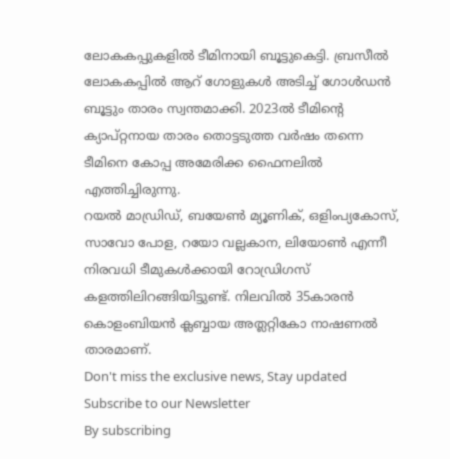ലോകകപ്പുകളിൽ ടീമിനായി ബൂട്ടുകെട്ടി. ബ്രസീൽ ലോകകപ്പിൽ ആറ് ഗോളുകൾ അടിച്ച് ഗോൾഡൻ ബൂട്ടും താരം സ്വന്തമാക്കി. 2023ൽ ടീമിന്റെ ക്യാപ്റ്റനായ താരം തൊട്ടടുത്ത വർഷം തന്നെ ടീമിനെ കോപ്പ അമേരിക്ക ഫൈനലിൽ എത്തിച്ചിരുന്നു.
റയൽ മാഡ്രിഡ്, ബയേൺ മ്യൂണിക്, ഒളിംപ്യകോസ്, സാവോ പോള, റയോ വല്ലകാന, ലിയോൺ എന്നീ നിരവധി ടീമുകൾക്കായി റോഡ്രിഗസ് കളത്തിലിറങ്ങിയിട്ടുണ്ട്. നിലവിൽ 35കാരൻ കൊളംബിയൻ ക്ലബ്ബായ അത്ലറ്റികോ നാഷണൽ താരമാണ്.
Don't miss the exclusive news, Stay updated
Subscribe to our Newsletter
By subscribing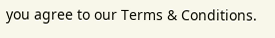you agree to our Terms & Conditions.